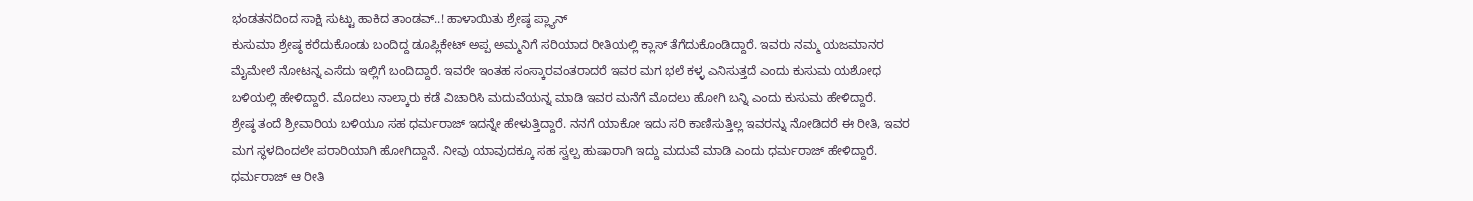ಭಂಡತನದಿಂದ ಸಾಕ್ಷಿ ಸುಟ್ಟು ಹಾಕಿದ ತಾಂಡವ್..! ಹಾಳಾಯಿತು ಶ್ರೇಷ್ಠ ಪ್ಲ್ಯಾನ್
ಕುಸುಮಾ ಶ್ರೇಷ್ಠ ಕರೆದುಕೊಂಡು ಬಂದಿದ್ದ ಡೂಪ್ಲಿಕೇಟ್ ಅಪ್ಪ ಅಮ್ಮನಿಗೆ ಸರಿಯಾದ ರೀತಿಯಲ್ಲಿ ಕ್ಲಾಸ್ ತೆಗೆದುಕೊಂಡಿದ್ದಾರೆ. ಇವರು ನಮ್ಮ ಯಜಮಾನರ ಮೈಮೇಲೆ ನೋಟನ್ನ ಎಸೆದು ಇಲ್ಲಿಗೆ ಬಂದಿದ್ದಾರೆ. ಇವರೇ ಇಂತಹ ಸಂಸ್ಕಾರವಂತರಾದರೆ ಇವರ ಮಗ ಭಲೆ ಕಳ್ಳ ಎನಿಸುತ್ತದೆ ಎಂದು ಕುಸುಮ ಯಶೋಧ ಬಳಿಯಲ್ಲಿ ಹೇಳಿದ್ದಾರೆ. ಮೊದಲು ನಾಲ್ಕಾರು ಕಡೆ ವಿಚಾರಿಸಿ ಮದುವೆಯನ್ನ ಮಾಡಿ ಇವರ ಮನೆಗೆ ಮೊದಲು ಹೋಗಿ ಬನ್ನಿ ಎಂದು ಕುಸುಮ ಹೇಳಿದ್ದಾರೆ.
ಶ್ರೇಷ್ಠ ತಂದೆ ಶ್ರೀವಾರಿಯ ಬಳಿಯೂ ಸಹ ಧರ್ಮರಾಜ್ ಇದನ್ನೇ ಹೇಳುತ್ತಿದ್ದಾರೆ. ನನಗೆ ಯಾಕೋ ಇದು ಸರಿ ಕಾಣಿಸುತ್ತಿಲ್ಲ ಇವರನ್ನು ನೋಡಿದರೆ ಈ ರೀತಿ, ಇವರ ಮಗ ಸ್ಥಳದಿಂದಲೇ ಪರಾರಿಯಾಗಿ ಹೋಗಿದ್ದಾನೆ. ನೀವು ಯಾವುದಕ್ಕೂ ಸಹ ಸ್ವಲ್ಪ ಹುಷಾರಾಗಿ ಇದ್ದು ಮದುವೆ ಮಾಡಿ ಎಂದು ಧರ್ಮರಾಜ್ ಹೇಳಿದ್ದಾರೆ. ಧರ್ಮರಾಜ್ ಆ ರೀತಿ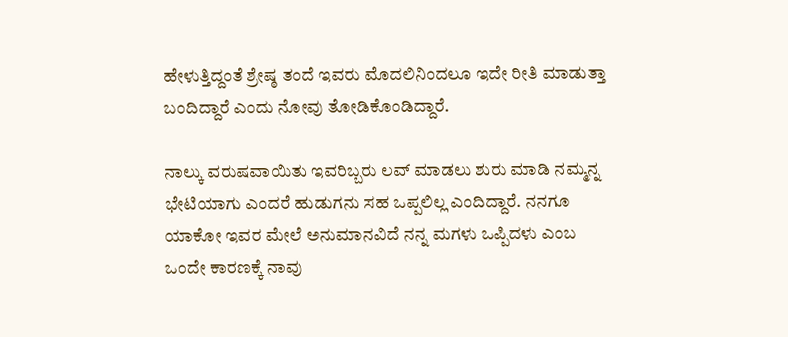ಹೇಳುತ್ತಿದ್ದಂತೆ ಶ್ರೇಷ್ಠ ತಂದೆ ಇವರು ಮೊದಲಿನಿಂದಲೂ ಇದೇ ರೀತಿ ಮಾಡುತ್ತಾ ಬಂದಿದ್ದಾರೆ ಎಂದು ನೋವು ತೋಡಿಕೊಂಡಿದ್ದಾರೆ.

ನಾಲ್ಕು ವರುಷವಾಯಿತು ಇವರಿಬ್ಬರು ಲವ್ ಮಾಡಲು ಶುರು ಮಾಡಿ ನಮ್ಮನ್ನ ಭೇಟಿಯಾಗು ಎಂದರೆ ಹುಡುಗನು ಸಹ ಒಪ್ಪಲಿಲ್ಲ ಎಂದಿದ್ದಾರೆ. ನನಗೂ ಯಾಕೋ ಇವರ ಮೇಲೆ ಅನುಮಾನವಿದೆ ನನ್ನ ಮಗಳು ಒಪ್ಪಿದಳು ಎಂಬ ಒಂದೇ ಕಾರಣಕ್ಕೆ ನಾವು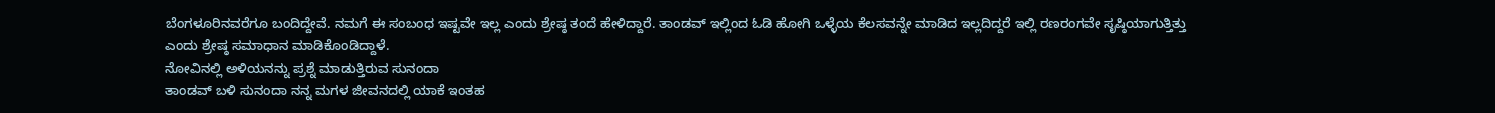ಬೆಂಗಳೂರಿನವರೆಗೂ ಬಂದಿದ್ದೇವೆ. ನಮಗೆ ಈ ಸಂಬಂಧ ಇಷ್ಟವೇ ಇಲ್ಲ ಎಂದು ಶ್ರೇಷ್ಠ ತಂದೆ ಹೇಳಿದ್ದಾರೆ. ತಾಂಡವ್ ಇಲ್ಲಿಂದ ಓಡಿ ಹೋಗಿ ಒಳ್ಳೆಯ ಕೆಲಸವನ್ನೇ ಮಾಡಿದ ಇಲ್ಲದಿದ್ದರೆ ಇಲ್ಲಿ ರಣರಂಗವೇ ಸೃಷ್ಠಿಯಾಗುತ್ತಿತ್ತು ಎಂದು ಶ್ರೇಷ್ಠ ಸಮಾಧಾನ ಮಾಡಿಕೊಂಡಿದ್ದಾಳೆ.
ನೋವಿನಲ್ಲಿ ಅಳಿಯನನ್ನು ಪ್ರಶ್ನೆ ಮಾಡುತ್ತಿರುವ ಸುನಂದಾ
ತಾಂಡವ್ ಬಳಿ ಸುನಂದಾ ನನ್ನ ಮಗಳ ಜೀವನದಲ್ಲಿ ಯಾಕೆ ಇಂತಹ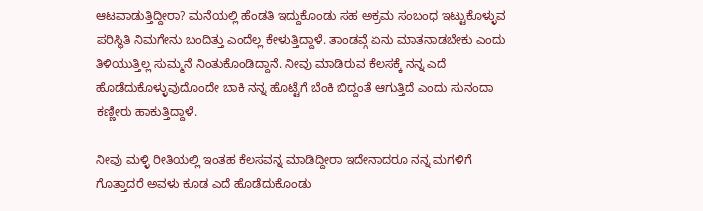ಆಟವಾಡುತ್ತಿದ್ದೀರಾ? ಮನೆಯಲ್ಲಿ ಹೆಂಡತಿ ಇದ್ದುಕೊಂಡು ಸಹ ಅಕ್ರಮ ಸಂಬಂಧ ಇಟ್ಟುಕೊಳ್ಳುವ ಪರಿಸ್ಥಿತಿ ನಿಮಗೇನು ಬಂದಿತ್ತು ಎಂದೆಲ್ಲ ಕೇಳುತ್ತಿದ್ದಾಳೆ. ತಾಂಡವ್ಗೆ ಏನು ಮಾತನಾಡಬೇಕು ಎಂದು ತಿಳಿಯುತ್ತಿಲ್ಲ ಸುಮ್ಮನೆ ನಿಂತುಕೊಂಡಿದ್ದಾನೆ. ನೀವು ಮಾಡಿರುವ ಕೆಲಸಕ್ಕೆ ನನ್ನ ಎದೆ ಹೊಡೆದುಕೊಳ್ಳುವುದೊಂದೇ ಬಾಕಿ ನನ್ನ ಹೊಟ್ಟೆಗೆ ಬೆಂಕಿ ಬಿದ್ದಂತೆ ಆಗುತ್ತಿದೆ ಎಂದು ಸುನಂದಾ ಕಣ್ಣೀರು ಹಾಕುತ್ತಿದ್ದಾಳೆ.

ನೀವು ಮಳ್ಳಿ ರೀತಿಯಲ್ಲಿ ಇಂತಹ ಕೆಲಸವನ್ನ ಮಾಡಿದ್ದೀರಾ ಇದೇನಾದರೂ ನನ್ನ ಮಗಳಿಗೆ ಗೊತ್ತಾದರೆ ಅವಳು ಕೂಡ ಎದೆ ಹೊಡೆದುಕೊಂಡು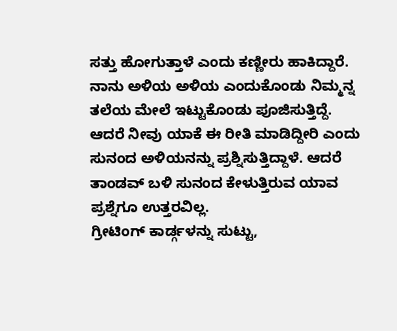ಸತ್ತು ಹೋಗುತ್ತಾಳೆ ಎಂದು ಕಣ್ಣೀರು ಹಾಕಿದ್ದಾರೆ. ನಾನು ಅಳಿಯ ಅಳಿಯ ಎಂದುಕೊಂಡು ನಿಮ್ಮನ್ನ ತಲೆಯ ಮೇಲೆ ಇಟ್ಟುಕೊಂಡು ಪೂಜಿಸುತ್ತಿದ್ದೆ. ಆದರೆ ನೀವು ಯಾಕೆ ಈ ರೀತಿ ಮಾಡಿದ್ದೀರಿ ಎಂದು ಸುನಂದ ಅಳಿಯನನ್ನು ಪ್ರಶ್ನಿಸುತ್ತಿದ್ದಾಳೆ. ಆದರೆ ತಾಂಡವ್ ಬಳಿ ಸುನಂದ ಕೇಳುತ್ತಿರುವ ಯಾವ ಪ್ರಶ್ನೆಗೂ ಉತ್ತರವಿಲ್ಲ.
ಗ್ರೀಟಿಂಗ್ ಕಾರ್ಡ್ಗಳನ್ನು ಸುಟ್ಟು,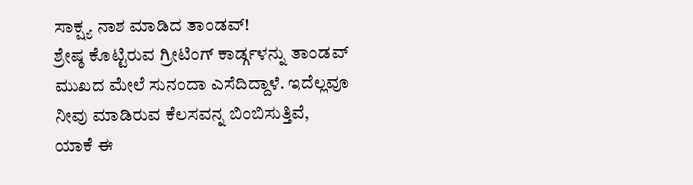ಸಾಕ್ಷ್ಯ ನಾಶ ಮಾಡಿದ ತಾಂಡವ್!
ಶ್ರೇಷ್ಠ ಕೊಟ್ಟಿರುವ ಗ್ರೀಟಿಂಗ್ ಕಾರ್ಡ್ಗಳನ್ನು ತಾಂಡವ್ ಮುಖದ ಮೇಲೆ ಸುನಂದಾ ಎಸೆದಿದ್ದಾಳೆ. ಇದೆಲ್ಲವೂ ನೀವು ಮಾಡಿರುವ ಕೆಲಸವನ್ನ ಬಿಂಬಿಸುತ್ತಿವೆ, ಯಾಕೆ ಈ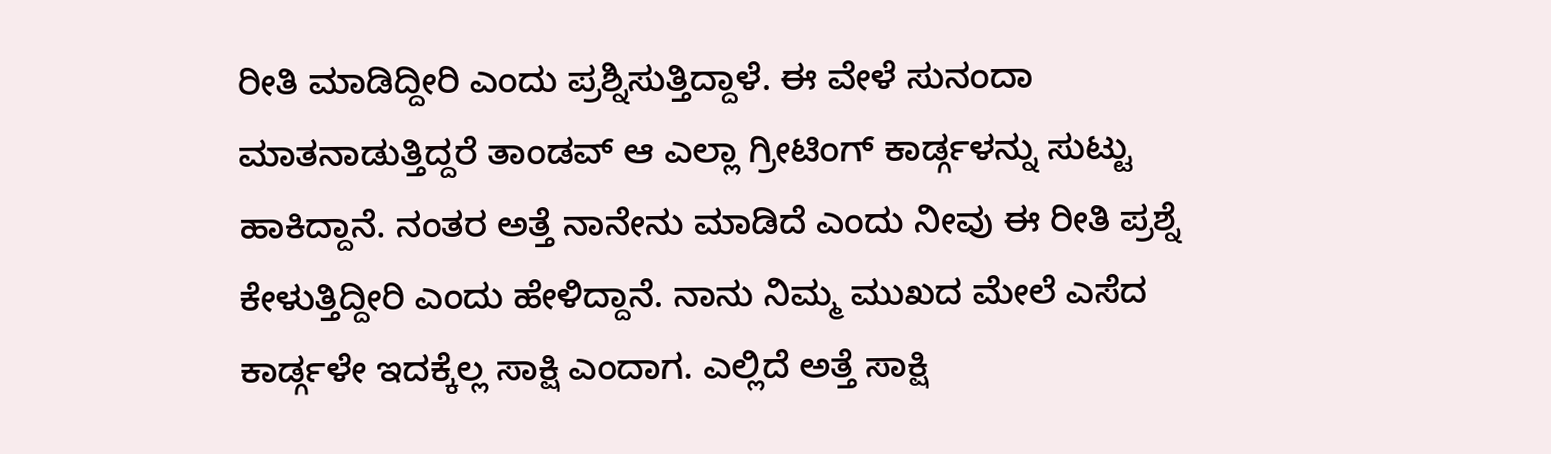ರೀತಿ ಮಾಡಿದ್ದೀರಿ ಎಂದು ಪ್ರಶ್ನಿಸುತ್ತಿದ್ದಾಳೆ. ಈ ವೇಳೆ ಸುನಂದಾ ಮಾತನಾಡುತ್ತಿದ್ದರೆ ತಾಂಡವ್ ಆ ಎಲ್ಲಾ ಗ್ರೀಟಿಂಗ್ ಕಾರ್ಡ್ಗಳನ್ನು ಸುಟ್ಟು ಹಾಕಿದ್ದಾನೆ. ನಂತರ ಅತ್ತೆ ನಾನೇನು ಮಾಡಿದೆ ಎಂದು ನೀವು ಈ ರೀತಿ ಪ್ರಶ್ನೆ ಕೇಳುತ್ತಿದ್ದೀರಿ ಎಂದು ಹೇಳಿದ್ದಾನೆ. ನಾನು ನಿಮ್ಮ ಮುಖದ ಮೇಲೆ ಎಸೆದ ಕಾರ್ಡ್ಗಳೇ ಇದಕ್ಕೆಲ್ಲ ಸಾಕ್ಷಿ ಎಂದಾಗ. ಎಲ್ಲಿದೆ ಅತ್ತೆ ಸಾಕ್ಷಿ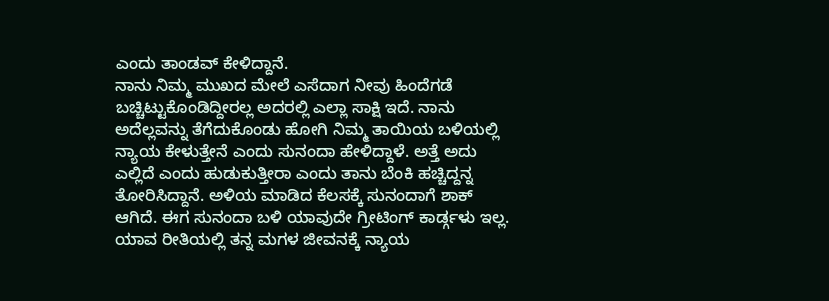ಎಂದು ತಾಂಡವ್ ಕೇಳಿದ್ದಾನೆ.
ನಾನು ನಿಮ್ಮ ಮುಖದ ಮೇಲೆ ಎಸೆದಾಗ ನೀವು ಹಿಂದೆಗಡೆ ಬಚ್ಚಿಟ್ಟುಕೊಂಡಿದ್ದೀರಲ್ಲ ಅದರಲ್ಲಿ ಎಲ್ಲಾ ಸಾಕ್ಷಿ ಇದೆ. ನಾನು ಅದೆಲ್ಲವನ್ನು ತೆಗೆದುಕೊಂಡು ಹೋಗಿ ನಿಮ್ಮ ತಾಯಿಯ ಬಳಿಯಲ್ಲಿ ನ್ಯಾಯ ಕೇಳುತ್ತೇನೆ ಎಂದು ಸುನಂದಾ ಹೇಳಿದ್ದಾಳೆ. ಅತ್ತೆ ಅದು ಎಲ್ಲಿದೆ ಎಂದು ಹುಡುಕುತ್ತೀರಾ ಎಂದು ತಾನು ಬೆಂಕಿ ಹಚ್ಚಿದ್ದನ್ನ ತೋರಿಸಿದ್ದಾನೆ. ಅಳಿಯ ಮಾಡಿದ ಕೆಲಸಕ್ಕೆ ಸುನಂದಾಗೆ ಶಾಕ್ ಆಗಿದೆ. ಈಗ ಸುನಂದಾ ಬಳಿ ಯಾವುದೇ ಗ್ರೀಟಿಂಗ್ ಕಾರ್ಡ್ಗಳು ಇಲ್ಲ. ಯಾವ ರೀತಿಯಲ್ಲಿ ತನ್ನ ಮಗಳ ಜೀವನಕ್ಕೆ ನ್ಯಾಯ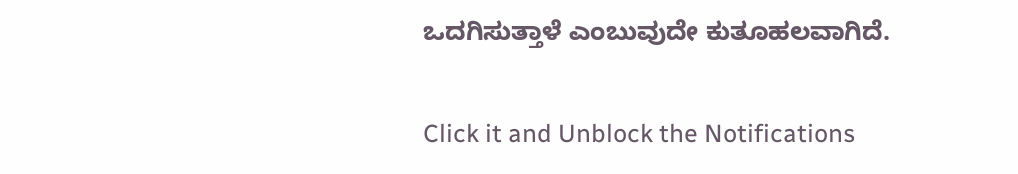ಒದಗಿಸುತ್ತಾಳೆ ಎಂಬುವುದೇ ಕುತೂಹಲವಾಗಿದೆ.


Click it and Unblock the Notifications